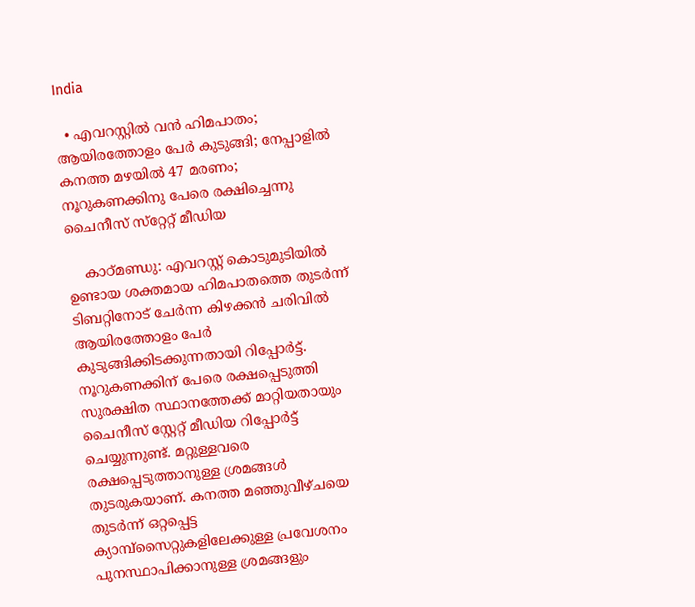India

  • എവറസ്റ്റില്‍ വന്‍ ഹിമപാതം; ആയിരത്തോളം പേര്‍ കുടുങ്ങി; നേപ്പാളില്‍ കനത്ത മഴയില്‍ 47 മരണം; നൂറുകണക്കിനു പേരെ രക്ഷിച്ചെന്നു ചൈനീസ് സ്‌റ്റേറ്റ് മീഡിയ

    കാഠ്മണ്ഡു: എവറസ്റ്റ് കൊടുമുടിയിൽ ഉണ്ടായ ശക്തമായ ഹിമപാതത്തെ തുടർന്ന് ടിബറ്റിനോട് ചേര്‍ന്ന കിഴക്കൻ ചരിവിൽ ആയിരത്തോളം പേര്‍ കുടുങ്ങിക്കിടക്കുന്നതായി റിപ്പോര്‍ട്ട്. നൂറുകണക്കിന് പേരെ രക്ഷപ്പെടുത്തി സുരക്ഷിത സ്ഥാനത്തേക്ക് മാറ്റിയതായും ചൈനീസ് സ്റ്റേറ്റ് മീഡിയ റിപ്പോര്‍ട്ട് ചെയ്യുന്നുണ്ട്. മറ്റുള്ളവരെ രക്ഷപ്പെടുത്താനുള്ള ശ്രമങ്ങള്‍ തുടരുകയാണ്. കനത്ത മഞ്ഞുവീഴ്ചയെ തുടര്‍ന്ന് ഒറ്റപ്പെട്ട ക്യാമ്പ്‌സൈറ്റുകളിലേക്കുള്ള പ്രവേശനം പുനസ്ഥാപിക്കാനുള്ള ശ്രമങ്ങളും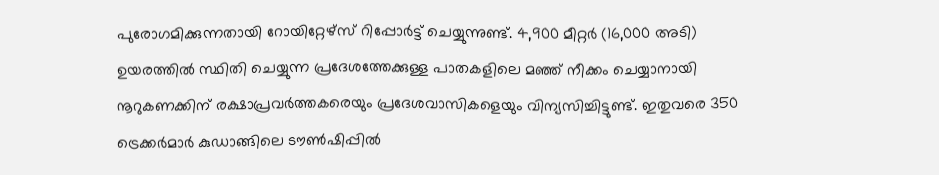പുരോഗമിക്കുന്നതായി റോയിറ്റേഴ്സ് റിപ്പോര്‍ട്ട് ചെയ്യുന്നുണ്ട്. 4,900 മീറ്റര്‍ (16,000 അടി) ഉയരത്തിൽ സ്ഥിതി ചെയ്യുന്ന പ്രദേശത്തേക്കുള്ള പാതകളിലെ മഞ്ഞ് നീക്കം ചെയ്യാനായി നൂറുകണക്കിന് രക്ഷാപ്രവർത്തകരെയും പ്രദേശവാസികളെയും വിന്യസിച്ചിട്ടുണ്ട്. ഇതുവരെ 350 ട്രെക്കർമാര്‍ കുഡാങ്ങിലെ ടൗൺഷിപ്പിൽ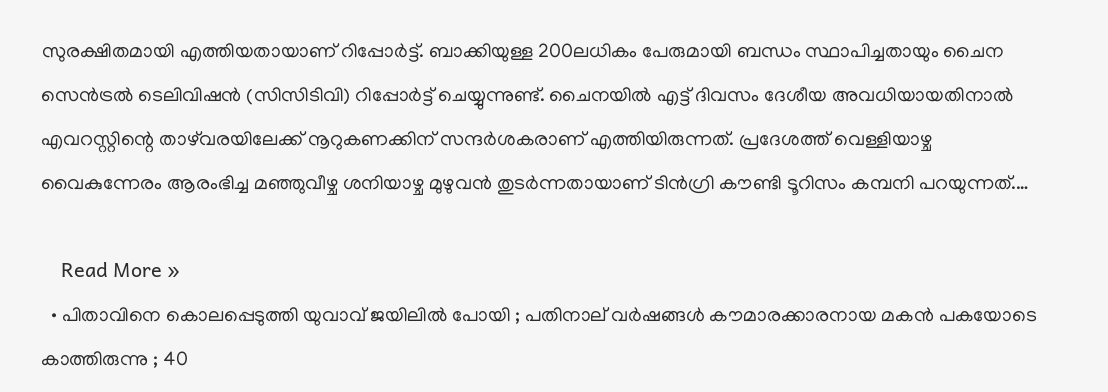സുരക്ഷിതമായി എത്തിയതായാണ് റിപ്പോര്‍ട്ട്. ബാക്കിയുള്ള 200ലധികം പേരുമായി ബന്ധം സ്ഥാപിച്ചതായും ചൈന സെൻട്രൽ ടെലിവിഷൻ (സിസിടിവി) റിപ്പോർട്ട് ചെയ്യുന്നുണ്ട്. ചൈനയില്‍ എട്ട് ദിവസം ദേശീയ അവധിയായതിനാല്‍ എവറസ്റ്റിന്റെ താഴ്‌വരയിലേക്ക് നൂറുകണക്കിന് സന്ദർശകരാണ് എത്തിയിരുന്നത്. പ്രദേശത്ത് വെള്ളിയാഴ്ച വൈകുന്നേരം ആരംഭിച്ച മഞ്ഞുവീഴ്ച ശനിയാഴ്ച മുഴുവൻ തുടർന്നതായാണ് ടിൻഗ്രി കൗണ്ടി ടൂറിസം കമ്പനി പറയുന്നത്.…

    Read More »
  • പിതാവിനെ കൊലപ്പെടുത്തി യുവാവ് ജയിലില്‍ പോയി ; പതിനാല് വര്‍ഷങ്ങള്‍ കൗമാരക്കാരനായ മകന്‍ പകയോടെ കാത്തിരുന്നു ; 40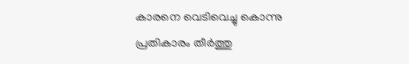കാരനെ വെടിവെച്ചു കൊന്നു പ്രതികാരം തീര്‍ത്തു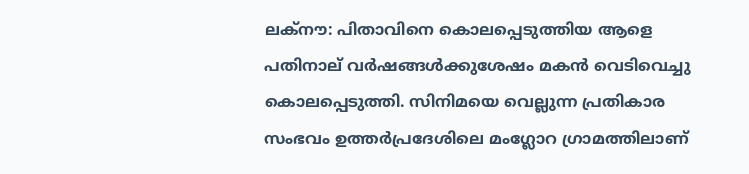ലക്നൗ: പിതാവിനെ കൊലപ്പെടുത്തിയ ആളെ പതിനാല് വര്‍ഷങ്ങള്‍ക്കുശേഷം മകന്‍ വെടിവെച്ചു കൊലപ്പെടുത്തി. സിനിമയെ വെല്ലുന്ന പ്രതികാര സംഭവം ഉത്തര്‍പ്രദേശിലെ മംഗ്ലോറ ഗ്രാമത്തിലാണ്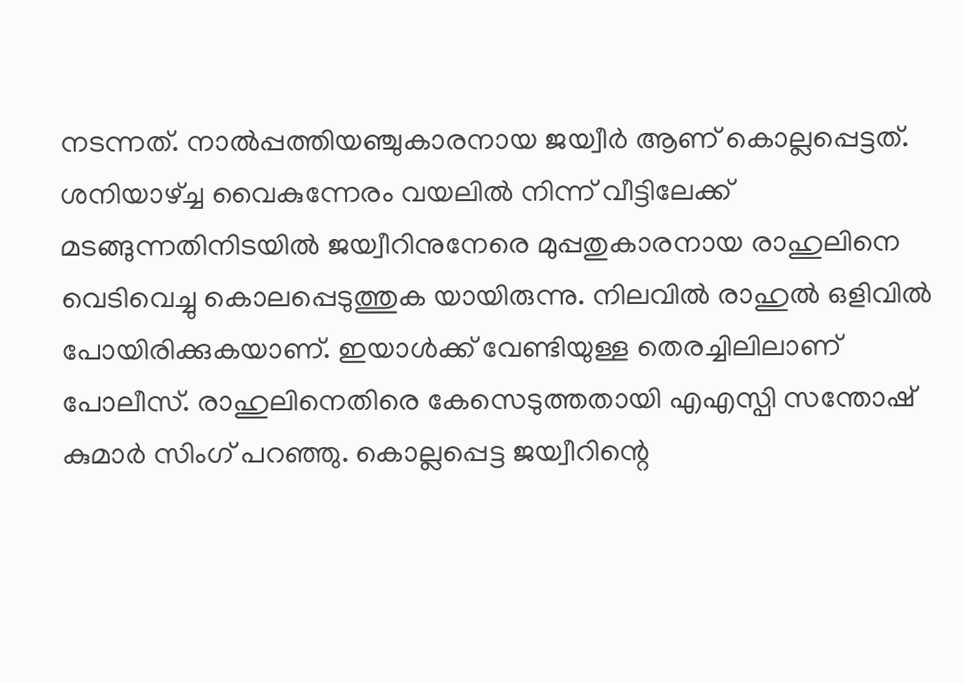നടന്നത്. നാല്‍പ്പത്തിയഞ്ചുകാരനായ ജയ്വീര്‍ ആണ് കൊല്ലപ്പെട്ടത്. ശനിയാഴ്ച്ച വൈകുന്നേരം വയലില്‍ നിന്ന് വീട്ടിലേക്ക് മടങ്ങുന്നതിനിടയില്‍ ജയ്വീറിനുനേരെ മുപ്പതുകാരനായ രാഹുലിനെ വെടിവെച്ചു കൊലപ്പെടുത്തുക യായിരുന്നു. നിലവില്‍ രാഹുല്‍ ഒളിവില്‍ പോയിരിക്കുകയാണ്. ഇയാള്‍ക്ക് വേണ്ടിയുള്ള തെരച്ചിലിലാണ് പോലീസ്. രാഹുലിനെതിരെ കേസെടുത്തതായി എഎസ്പി സന്തോഷ് കുമാര്‍ സിംഗ് പറഞ്ഞു. കൊല്ലപ്പെട്ട ജയ്വീറിന്റെ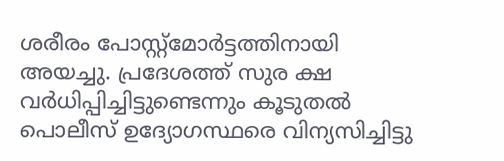ശരീരം പോസ്റ്റ്മോര്‍ട്ടത്തിനായി അയച്ചു. പ്രദേശത്ത് സുര ക്ഷ വര്‍ധിപ്പിച്ചിട്ടുണ്ടെന്നും കൂടുതല്‍ പൊലീസ് ഉദ്യോഗസ്ഥരെ വിന്യസിച്ചിട്ടു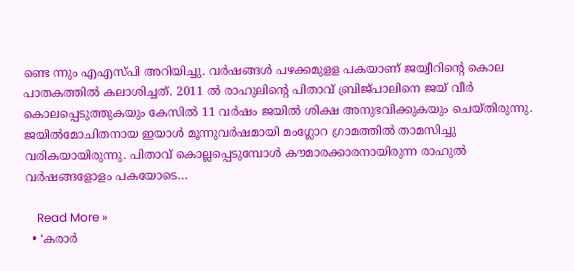ണ്ടെ ന്നും എഎസ്പി അറിയിച്ചു. വര്‍ഷങ്ങള്‍ പഴക്കമുളള പകയാണ് ജയ്വീറിന്റെ കൊല പാതകത്തില്‍ കലാശിച്ചത്. 2011 ല്‍ രാഹുലിന്റെ പിതാവ് ബ്രിജ്പാലിനെ ജയ് വീര്‍ കൊലപ്പെടുത്തുകയും കേസില്‍ 11 വര്‍ഷം ജയില്‍ ശിക്ഷ അനുഭവിക്കുകയും ചെയ്തിരുന്നു. ജയില്‍മോചിതനായ ഇയാള്‍ മൂന്നുവര്‍ഷമായി മംഗ്ലോറ ഗ്രാമത്തില്‍ താമസിച്ചു വരികയായിരുന്നു. പിതാവ് കൊല്ലപ്പെടുമ്പോള്‍ കൗമാരക്കാരനായിരുന്ന രാഹുല്‍ വര്‍ഷങ്ങളോളം പകയോടെ…

    Read More »
  • ‘കരാര്‍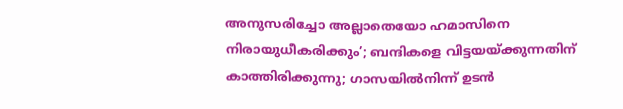അനുസരിച്ചോ അല്ലാതെയോ ഹമാസിനെ നിരായുധീകരിക്കും’; ബന്ദികളെ വിട്ടയയ്ക്കുന്നതിന് കാത്തിരിക്കുന്നു; ഗാസയില്‍നിന്ന് ഉടന്‍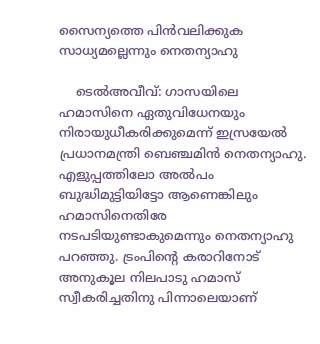സൈന്യത്തെ പിന്‍വലിക്കുക സാധ്യമല്ലെന്നും നെതന്യാഹു

    ടെല്‍അവീവ്: ഗാസയിലെ ഹമാസിനെ ഏതുവിധേനയും നിരായുധീകരിക്കുമെന്ന് ഇസ്രയേല്‍ പ്രധാനമന്ത്രി ബെഞ്ചമിന്‍ നെതന്യാഹു. എളുപ്പത്തിലോ അല്‍പം ബുദ്ധിമുട്ടിയിട്ടോ ആണെങ്കിലും ഹമാസിനെതിരേ നടപടിയുണ്ടാകുമെന്നും നെതന്യാഹു പറഞ്ഞു. ട്രംപിന്റെ കരാറിനോട് അനുകൂല നിലപാടു ഹമാസ് സ്വീകരിച്ചതിനു പിന്നാലെയാണ്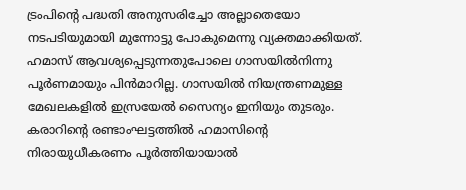ട്രംപിന്റെ പദ്ധതി അനുസരിച്ചോ അല്ലാതെയോ നടപടിയുമായി മുന്നോട്ടു പോകുമെന്നു വ്യക്തമാക്കിയത്. ഹമാസ് ആവശ്യപ്പെടുന്നതുപോലെ ഗാസയില്‍നിന്നു പൂര്‍ണമായും പിന്‍മാറില്ല. ഗാസയില്‍ നിയന്ത്രണമുള്ള മേഖലകളില്‍ ഇസ്രയേല്‍ സൈന്യം ഇനിയും തുടരും. കരാറിന്റെ രണ്ടാംഘട്ടത്തില്‍ ഹമാസിന്റെ നിരായുധീകരണം പൂര്‍ത്തിയായാല്‍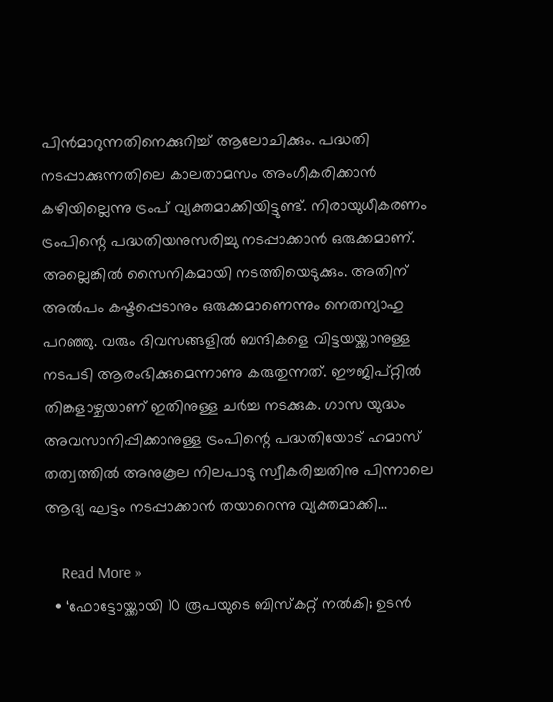പിന്‍മാറുന്നതിനെക്കുറിച്ച് ആലോചിക്കും. പദ്ധതി നടപ്പാക്കുന്നതിലെ കാലതാമസം അംഗീകരിക്കാന്‍ കഴിയില്ലെന്നു ട്രംപ് വ്യക്തമാക്കിയിട്ടുണ്ട്. നിരായുധീകരണം ട്രംപിന്റെ പദ്ധതിയനുസരിച്ചു നടപ്പാക്കാന്‍ ഒരുക്കമാണ്. അല്ലെങ്കില്‍ സൈനികമായി നടത്തിയെടുക്കും. അതിന് അല്‍പം കഷ്ടപ്പെടാനും ഒരുക്കമാണെന്നും നെതന്യാഹു പറഞ്ഞു. വരും ദിവസങ്ങളില്‍ ബന്ദികളെ വിട്ടയയ്ക്കാനുള്ള നടപടി ആരംഭിക്കുമെന്നാണു കരുതുന്നത്. ഈജിപ്റ്റില്‍ തിങ്കളാഴ്ചയാണ് ഇതിനുള്ള ചര്‍ച്ച നടക്കുക. ഗാസ യുദ്ധം അവസാനിപ്പിക്കാനുള്ള ട്രംപിന്റെ പദ്ധതിയോട് ഹമാസ് തത്വത്തില്‍ അനുകൂല നിലപാടു സ്വീകരിച്ചതിനു പിന്നാലെ ആദ്യ ഘട്ടം നടപ്പാക്കാന്‍ തയാറെന്നു വ്യക്തമാക്കി…

    Read More »
  • ‘ഫോട്ടോയ്ക്കായി 10 രൂപയുടെ ബിസ്‌കറ്റ് നല്‍കി; ഉടന്‍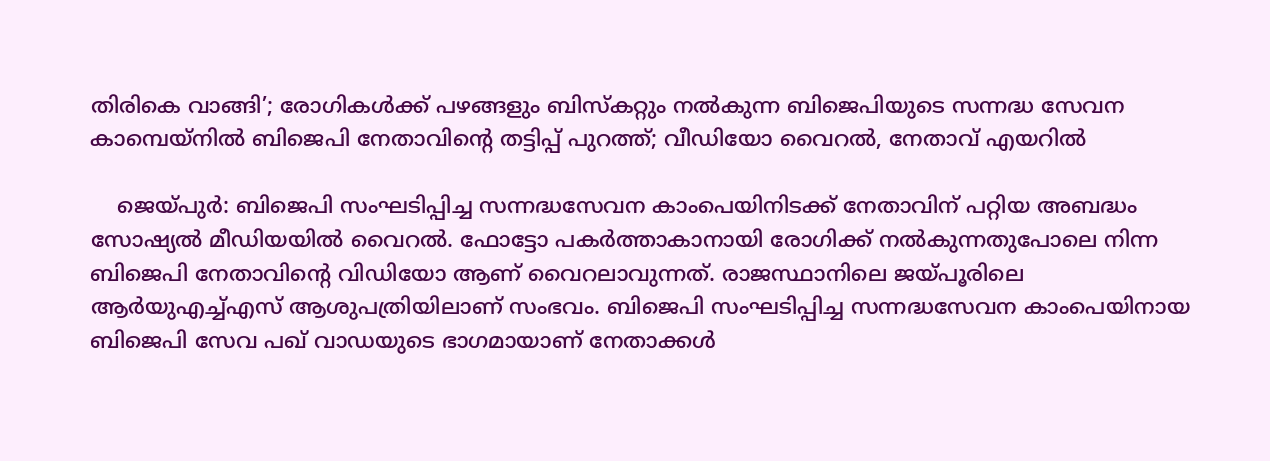തിരികെ വാങ്ങി’; രോഗികള്‍ക്ക് പഴങ്ങളും ബിസ്‌കറ്റും നല്‍കുന്ന ബിജെപിയുടെ സന്നദ്ധ സേവന കാമ്പെയ്‌നില്‍ ബിജെപി നേതാവിന്റെ തട്ടിപ്പ് പുറത്ത്; വീഡിയോ വൈറല്‍, നേതാവ് എയറില്‍

    ജെയ്പുര്‍: ബിജെപി സംഘടിപ്പിച്ച സന്നദ്ധസേവന കാംപെയിനിടക്ക് നേതാവിന് പറ്റിയ അബദ്ധം സോഷ്യല്‍ മീഡിയയില്‍ വൈറല്‍. ഫോട്ടോ പകര്‍ത്താകാനായി രോഗിക്ക് നല്‍കുന്നതുപോലെ നിന്ന ബിജെപി നേതാവിന്റെ വിഡിയോ ആണ് വൈറലാവുന്നത്. രാജസ്ഥാനിലെ ജയ്പൂരിലെ ആര്‍യുഎച്ച്എസ് ആശുപത്രിയിലാണ് സംഭവം. ബിജെപി സംഘടിപ്പിച്ച സന്നദ്ധസേവന കാംപെയിനായ ബിജെപി സേവ പഖ് വാഡയുടെ ഭാഗമായാണ് നേതാക്കള്‍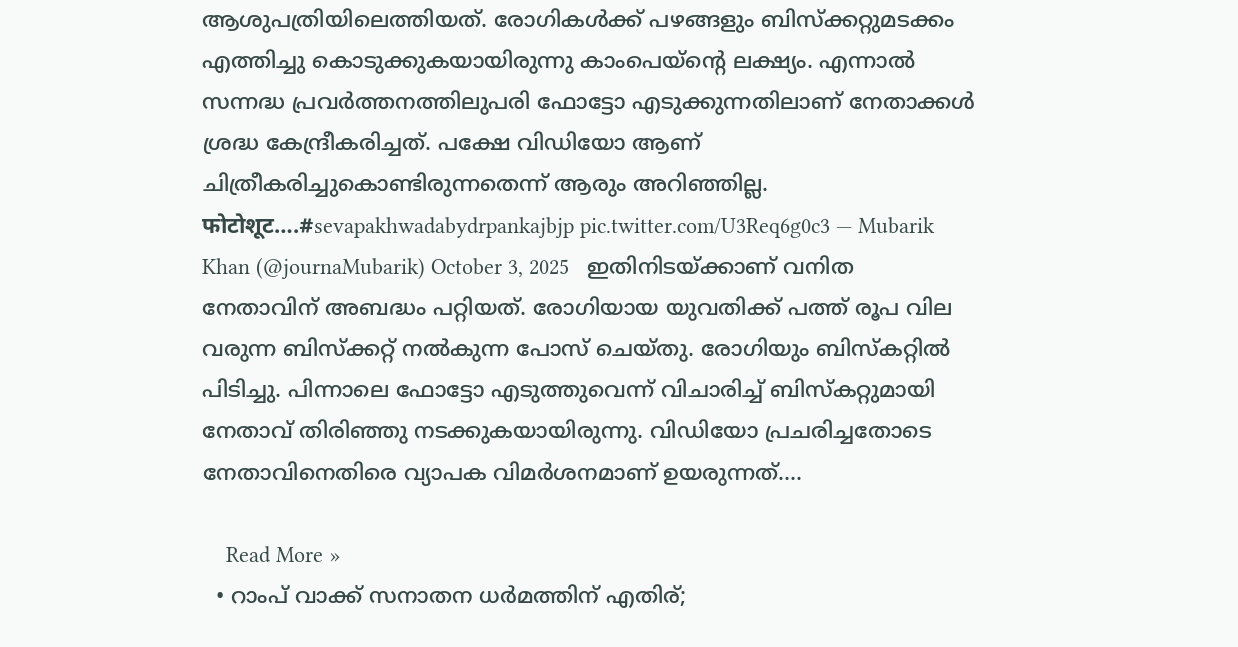ആശുപത്രിയിലെത്തിയത്. രോഗികള്‍ക്ക് പഴങ്ങളും ബിസ്‌ക്കറ്റുമടക്കം എത്തിച്ചു കൊടുക്കുകയായിരുന്നു കാംപെയ്ന്റെ ലക്ഷ്യം. എന്നാല്‍ സന്നദ്ധ പ്രവര്‍ത്തനത്തിലുപരി ഫോട്ടോ എടുക്കുന്നതിലാണ് നേതാക്കള്‍ ശ്രദ്ധ കേന്ദ്രീകരിച്ചത്. പക്ഷേ വിഡിയോ ആണ് ചിത്രീകരിച്ചുകൊണ്ടിരുന്നതെന്ന് ആരും അറിഞ്ഞില്ല. फोटोशूट….#sevapakhwadabydrpankajbjp pic.twitter.com/U3Req6g0c3 — Mubarik Khan (@journaMubarik) October 3, 2025   ഇതിനിടയ്ക്കാണ് വനിത നേതാവിന് അബദ്ധം പറ്റിയത്. രോഗിയായ യുവതിക്ക് പത്ത് രൂപ വില വരുന്ന ബിസ്‌ക്കറ്റ് നല്‍കുന്ന പോസ് ചെയ്തു. രോഗിയും ബിസ്‌കറ്റില്‍ പിടിച്ചു. പിന്നാലെ ഫോട്ടോ എടുത്തുവെന്ന് വിചാരിച്ച് ബിസ്‌കറ്റുമായി നേതാവ് തിരിഞ്ഞു നടക്കുകയായിരുന്നു. വിഡിയോ പ്രചരിച്ചതോടെ നേതാവിനെതിരെ വ്യാപക വിമര്‍ശനമാണ് ഉയരുന്നത്.…

    Read More »
  • റാംപ് വാക്ക് സനാതന ധര്‍മത്തിന് എതിര്;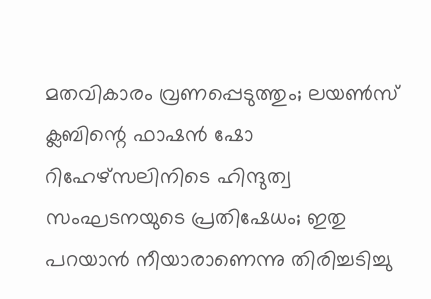മതവികാരം വ്രണപ്പെടുത്തും; ലയണ്‍സ് ക്ലബിന്റെ ഫാഷന്‍ ഷോ റിഹേഴ്‌സലിനിടെ ഹിന്ദുത്വ സംഘടനയുടെ പ്രതിഷേധം; ഇതു പറയാന്‍ നീയാരാണെന്നു തിരിച്ചടിച്ചു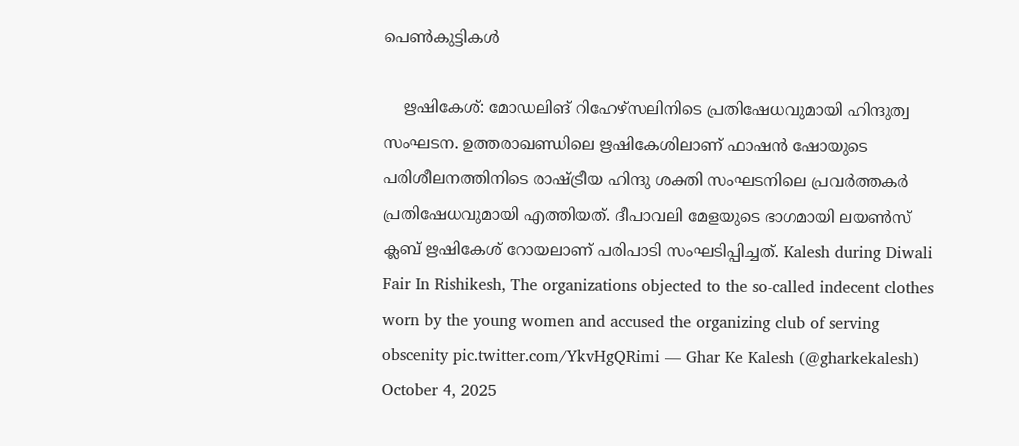പെണ്‍കുട്ടികള്‍

    ഋഷികേശ്: മോഡലിങ് റിഹേഴ്സലിനിടെ പ്രതിഷേധവുമായി ഹിന്ദുത്വ സംഘടന. ഉത്തരാഖണ്ഡിലെ ഋഷികേശിലാണ് ഫാഷന്‍ ഷോയുടെ പരിശീലനത്തിനിടെ രാഷ്ട്രീയ ഹിന്ദു ശക്തി സംഘടനിലെ പ്രവര്‍ത്തകര്‍ പ്രതിഷേധവുമായി എത്തിയത്. ദീപാവലി മേളയുടെ ഭാഗമായി ലയണ്‍സ് ക്ലബ് ഋഷികേശ് റോയലാണ് പരിപാടി സംഘടിപ്പിച്ചത്. Kalesh during Diwali Fair In Rishikesh, The organizations objected to the so-called indecent clothes worn by the young women and accused the organizing club of serving obscenity pic.twitter.com/YkvHgQRimi — Ghar Ke Kalesh (@gharkekalesh) October 4, 2025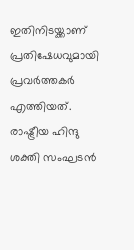ഇതിനിടയ്ക്കാണ് പ്രതിഷേധവുമായി പ്രവര്‍ത്തകര്‍ എത്തിയത്. രാഷ്ട്രീയ ഹിന്ദു ശക്തി സംഘടന്‍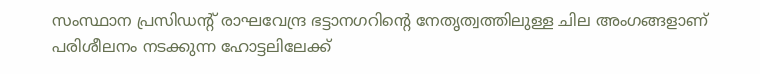സംസ്ഥാന പ്രസിഡന്റ് രാഘവേന്ദ്ര ഭട്ടാനഗറിന്റെ നേതൃത്വത്തിലുള്ള ചില അംഗങ്ങളാണ് പരിശീലനം നടക്കുന്ന ഹോട്ടലിലേക്ക്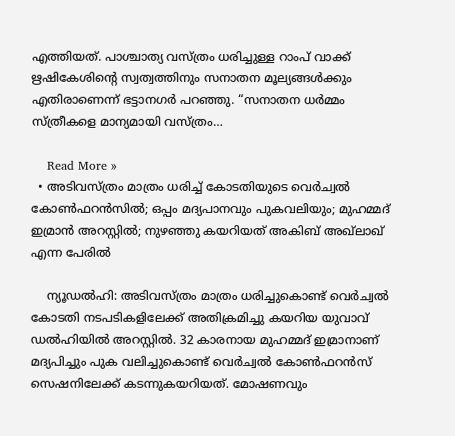എത്തിയത്. പാശ്ചാത്യ വസ്ത്രം ധരിച്ചുള്ള റാംപ് വാക്ക് ഋഷികേശിന്റെ സ്വത്വത്തിനും സനാതന മൂല്യങ്ങൾക്കും എതിരാണെന്ന് ഭട്ടാനഗർ പറഞ്ഞു. “സനാതന ധർമ്മം സ്ത്രീകളെ മാന്യമായി വസ്ത്രം…

    Read More »
  • അടിവസ്ത്രം മാത്രം ധരിച്ച് കോടതിയുടെ വെര്‍ച്വല്‍ കോണ്‍ഫറന്‍സില്‍; ഒപ്പം മദ്യപാനവും പുകവലിയും; മുഹമ്മദ് ഇമ്രാന്‍ അറസ്റ്റില്‍; നുഴഞ്ഞു കയറിയത് അകിബ് അഖ്‌ലാഖ് എന്ന പേരില്‍

    ന്യൂഡല്‍ഹി: അടിവസ്ത്രം മാത്രം ധരിച്ചുകൊണ്ട് വെര്‍ച്വല്‍ കോടതി നടപടികളിലേക്ക് അതിക്രമിച്ചു കയറിയ യുവാവ് ഡല്‍ഹിയില്‍ അറസ്റ്റില്‍. 32 കാരനായ മുഹമ്മദ് ഇമ്രാനാണ് മദ്യപിച്ചും പുക വലിച്ചുകൊണ്ട് വെര്‍ച്വല്‍ കോണ്‍ഫറന്‍സ് സെഷനിലേക്ക് കടന്നുകയറിയത്. മോഷണവും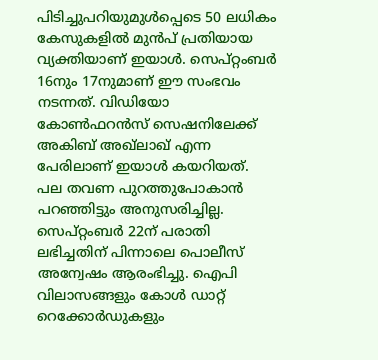പിടിച്ചുപറിയുമുള്‍പ്പെടെ 50 ലധികം കേസുകളില്‍ മുന്‍പ് പ്രതിയായ വ്യക്തിയാണ് ഇയാള്‍. സെപ്റ്റംബര്‍ 16നും 17നുമാണ് ഈ സംഭവം നടന്നത്. വിഡിയോ കോണ്‍ഫറന്‍സ് സെഷനിലേക്ക് അകിബ് അഖ്ലാഖ് എന്ന പേരിലാണ് ഇയാള്‍ കയറിയത്. പല തവണ പുറത്തുപോകാന്‍ പറഞ്ഞിട്ടും അനുസരിച്ചില്ല. സെപ്റ്റംബര്‍ 22ന് പരാതി ലഭിച്ചതിന് പിന്നാലെ പൊലീസ് അന്വേഷം ആരംഭിച്ചു. ഐപി വിലാസങ്ങളും കോള്‍ ഡാറ്റ് റെക്കോര്‍ഡുകളും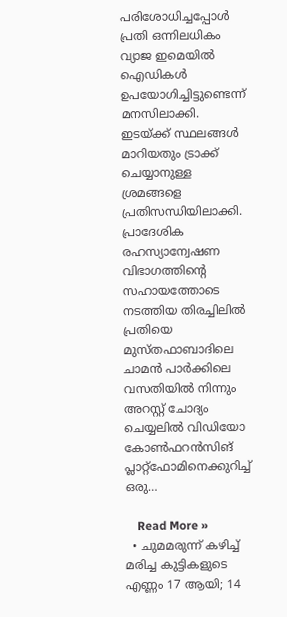പരിശോധിച്ചപ്പോള്‍ പ്രതി ഒന്നിലധികം വ്യാജ ഇമെയില്‍ ഐഡികള്‍ ഉപയോഗിച്ചിട്ടുണ്ടെന്ന് മനസിലാക്കി. ഇടയ്ക്ക് സ്ഥലങ്ങള്‍ മാറിയതും ട്രാക്ക് ചെയ്യാനുള്ള ശ്രമങ്ങളെ പ്രതിസന്ധിയിലാക്കി. പ്രാദേശിക രഹസ്യാന്വേഷണ വിഭാഗത്തിന്‍റെ സഹായത്തോടെ നടത്തിയ തിരച്ചിലില്‍ പ്രതിയെ മുസ്തഫാബാദിലെ ചാമന്‍ പാര്‍ക്കിലെ വസതിയില്‍ നിന്നും അറസ്റ്റ് ചോദ്യം ചെയ്യലിൽ വിഡിയോ കോൺഫറൻസിങ് പ്ലാറ്റ്‌ഫോമിനെക്കുറിച്ച് ഒരു…

    Read More »
  • ചുമമരുന്ന് കഴിച്ച് മരിച്ച കുട്ടികളുടെ എണ്ണം 17 ആയി; 14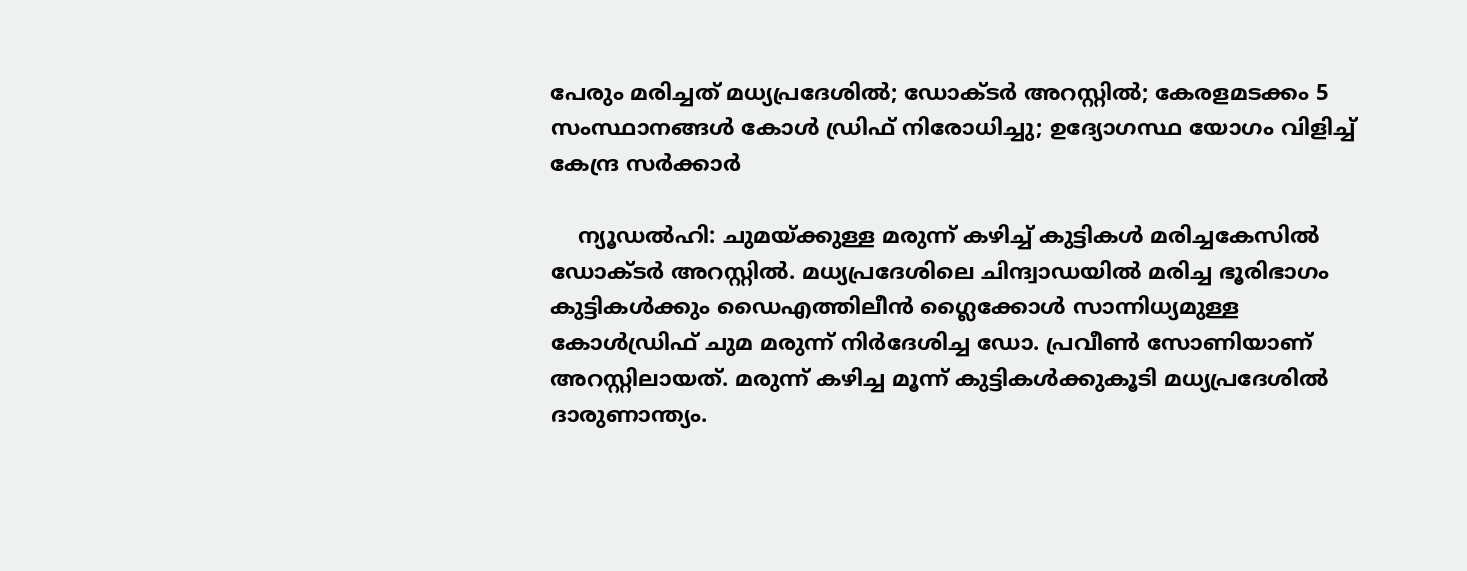പേരും മരിച്ചത് മധ്യപ്രദേശില്‍; ഡോക്ടര്‍ അറസ്റ്റില്‍; കേരളമടക്കം 5 സംസ്ഥാനങ്ങള്‍ കോള്‍ ഡ്രിഫ് നിരോധിച്ചു; ഉദ്യോഗസ്ഥ യോഗം വിളിച്ച് കേന്ദ്ര സര്‍ക്കാര്‍

    ന്യൂഡല്‍ഹി: ചുമയ്ക്കുള്ള മരുന്ന് കഴിച്ച് കുട്ടികള്‍ മരിച്ചകേസില്‍ ഡോക്ടര്‍ അറസ്റ്റില്‍. മധ്യപ്രദേശിലെ ചിന്ദ്വാഡയില്‍ മരിച്ച ഭൂരിഭാഗം കുട്ടികള്‍ക്കും ഡൈഎത്തിലീന്‍ ഗ്ലൈക്കോള്‍ സാന്നിധ്യമുള്ള കോള്‍ഡ്രിഫ് ചുമ മരുന്ന് നിര്‍ദേശിച്ച ഡോ. പ്രവീണ്‍ സോണിയാണ് അറസ്റ്റിലായത്. മരുന്ന് കഴിച്ച മൂന്ന് കുട്ടികള്‍ക്കുകൂടി മധ്യപ്രദേശില്‍ ദാരുണാന്ത്യം.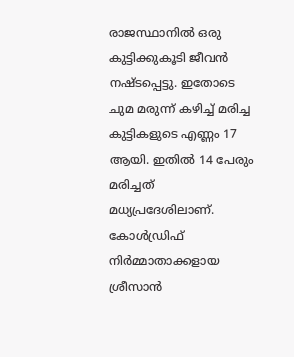രാജസ്ഥാനില്‍ ഒരു കുട്ടിക്കുകൂടി ജീവന്‍ നഷ്ടപ്പെട്ടു. ഇതോടെ ചുമ മരുന്ന് കഴിച്ച് മരിച്ച കുട്ടികളുടെ എണ്ണം 17 ആയി. ഇതില്‍ 14 പേരും മരിച്ചത് മധ്യപ്രദേശിലാണ്. കോള്‍ഡ്രിഫ് നിര്‍മ്മാതാക്കളായ ശ്രീസാന്‍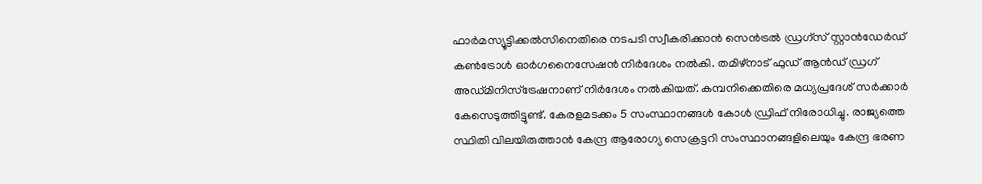ഫാര്‍മസ്യൂട്ടിക്കല്‍സിനെതിരെ നടപടി സ്വീകരിക്കാന്‍ സെന്‍ട്രല്‍ ഡ്രഗ്‌സ് സ്റ്റാന്‍ഡേര്‍ഡ് കണ്‍ട്രോള്‍ ഓര്‍ഗനൈസേഷന്‍ നിര്‍ദേശം നല്‍കി. തമിഴ്നാട് ഫുഡ് ആന്‍ഡ് ഡ്രഗ് അഡ്മിനിസ്‌ട്രേഷനാണ് നിര്‍ദേശം നല്‍കിയത്. കമ്പനിക്കെതിരെ മധ്യപ്രദേശ് സര്‍ക്കാര്‍ കേസെടുത്തിട്ടുണ്ട്. കേരളമടക്കം 5 സംസ്ഥാനങ്ങള്‍ കോള്‍ ഡ്രിഫ് നിരോധിച്ചു. രാജ്യത്തെ സ്ഥിതി വിലയിരുത്താന്‍ കേന്ദ്ര ആരോഗ്യ സെക്രട്ടറി സംസ്ഥാനങ്ങളിലെയും കേന്ദ്ര ഭരണ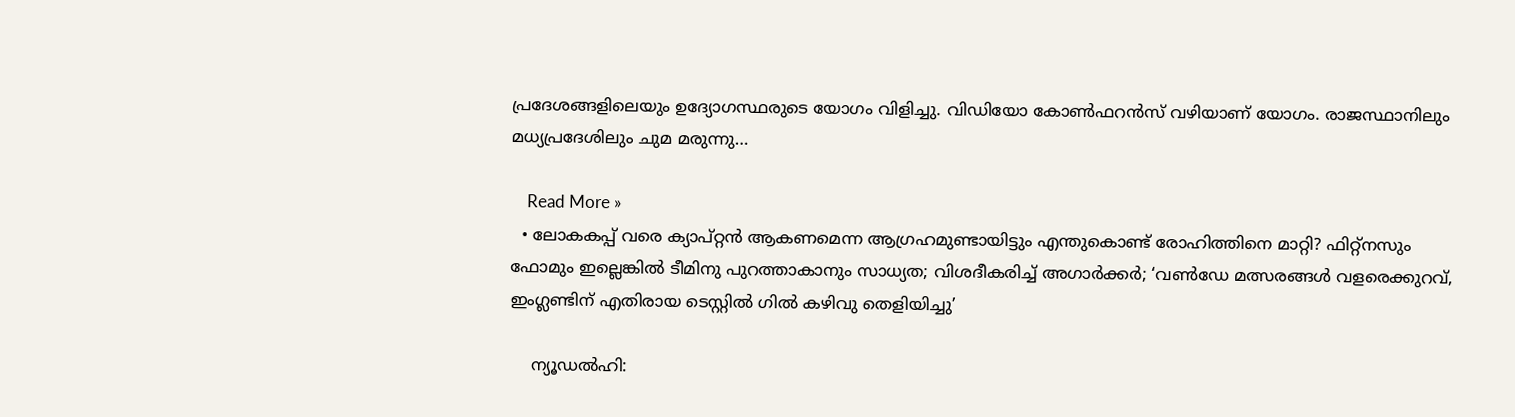പ്രദേശങ്ങളിലെയും ഉദ്യോഗസ്ഥരുടെ യോഗം വിളിച്ചു. വിഡിയോ കോണ്‍ഫറന്‍സ് വഴിയാണ് യോഗം. രാജസ്ഥാനിലും മധ്യപ്രദേശിലും ചുമ മരുന്നു…

    Read More »
  • ലോകകപ്പ് വരെ ക്യാപ്റ്റന്‍ ആകണമെന്ന ആഗ്രഹമുണ്ടായിട്ടും എന്തുകൊണ്ട് രോഹിത്തിനെ മാറ്റി? ഫിറ്റ്‌നസും ഫോമും ഇല്ലെങ്കില്‍ ടീമിനു പുറത്താകാനും സാധ്യത; വിശദീകരിച്ച് അഗാര്‍ക്കര്‍; ‘വണ്‍ഡേ മത്സരങ്ങള്‍ വളരെക്കുറവ്, ഇംഗ്ലണ്ടിന് എതിരായ ടെസ്റ്റില്‍ ഗില്‍ കഴിവു തെളിയിച്ചു’

    ന്യൂഡല്‍ഹി: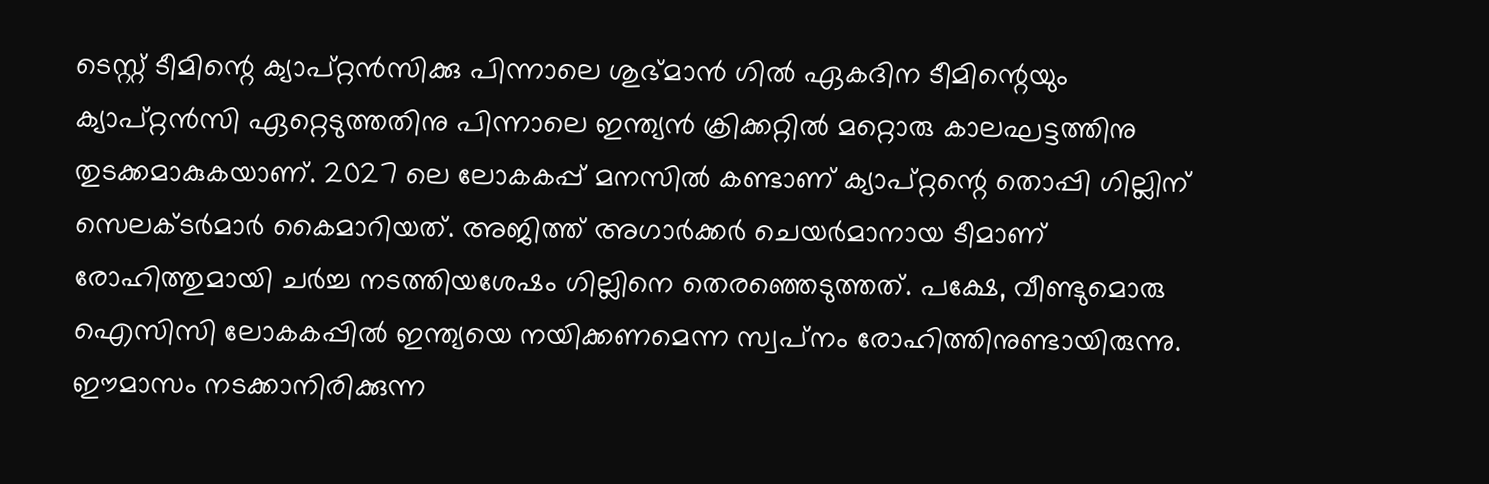ടെസ്റ്റ് ടീമിന്റെ ക്യാപ്റ്റന്‍സിക്കു പിന്നാലെ ശുഭ്മാന്‍ ഗില്‍ ഏകദിന ടീമിന്റെയും ക്യാപ്റ്റന്‍സി ഏറ്റെടുത്തതിനു പിന്നാലെ ഇന്ത്യന്‍ ക്രിക്കറ്റില്‍ മറ്റൊരു കാലഘട്ടത്തിനു തുടക്കമാകുകയാണ്. 2027 ലെ ലോകകപ്പ് മനസില്‍ കണ്ടാണ് ക്യാപ്റ്റന്റെ തൊപ്പി ഗില്ലിന് സെലക്ടര്‍മാര്‍ കൈമാറിയത്. അജിത്ത് അഗാര്‍ക്കര്‍ ചെയര്‍മാനായ ടീമാണ് രോഹിത്തുമായി ചര്‍ച്ച നടത്തിയശേഷം ഗില്ലിനെ തെരഞ്ഞെടുത്തത്. പക്ഷേ, വീണ്ടുമൊരു ഐസിസി ലോകകപ്പില്‍ ഇന്ത്യയെ നയിക്കണമെന്ന സ്വപ്‌നം രോഹിത്തിനുണ്ടായിരുന്നു. ഈമാസം നടക്കാനിരിക്കുന്ന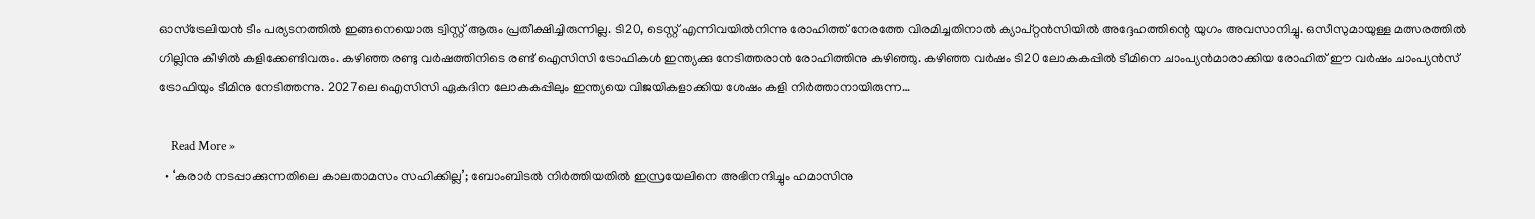ഓസ്‌ട്രേലിയന്‍ ടീം പര്യടനത്തില്‍ ഇങ്ങനെയൊരു ട്വിസ്റ്റ് ആരും പ്രതീക്ഷിച്ചിരുന്നില്ല. ടി20, ടെസ്റ്റ് എന്നിവയില്‍നിന്നു രോഹിത്ത് നേരത്തേ വിരമിച്ചതിനാല്‍ ക്യാപ്റ്റന്‍സിയില്‍ അദ്ദേഹത്തിന്റെ യുഗം അവസാനിച്ചു. ഒസീസുമായുള്ള മത്സരത്തില്‍ ഗില്ലിനു കീഴില്‍ കളിക്കേണ്ടിവരും. കഴിഞ്ഞ രണ്ടു വര്‍ഷത്തിനിടെ രണ്ട് ഐസിസി ട്രോഫികള്‍ ഇന്ത്യക്കു നേടിത്തരാന്‍ രോഹിത്തിനു കഴിഞ്ഞു. കഴിഞ്ഞ വര്‍ഷം ടി20 ലോകകപ്പില്‍ ടീമിനെ ചാംപ്യന്‍മാരാക്കിയ രോഹിത് ഈ വര്‍ഷം ചാംപ്യന്‍സ് ട്രോഫിയും ടീമിനു നേടിത്തന്നു. 2027ലെ ഐസിസി ഏകദിന ലോകകപ്പിലും ഇന്ത്യയെ വിജയികളാക്കിയ ശേഷം കളി നിര്‍ത്താനായിരുന്ന…

    Read More »
  • ‘കരാര്‍ നടപ്പാക്കുന്നതിലെ കാലതാമസം സഹിക്കില്ല’; ബോംബിടല്‍ നിര്‍ത്തിയതില്‍ ഇസ്രയേലിനെ അഭിനന്ദിച്ചും ഹമാസിനു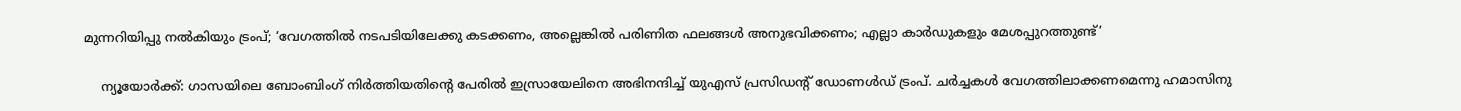മുന്നറിയിപ്പു നല്‍കിയും ട്രംപ്; ‘വേഗത്തില്‍ നടപടിയിലേക്കു കടക്കണം, അല്ലെങ്കില്‍ പരിണിത ഫലങ്ങള്‍ അനുഭവിക്കണം; എല്ലാ കാര്‍ഡുകളും മേശപ്പുറത്തുണ്ട്’

    ന്യൂയോര്‍ക്ക്: ഗാസയിലെ ബോംബിംഗ് നിര്‍ത്തിയതിന്റെ പേരില്‍ ഇസ്രായേലിനെ അഭിനന്ദിച്ച് യുഎസ് പ്രസിഡന്റ് ഡോണള്‍ഡ് ട്രംപ്. ചര്‍ച്ചകള്‍ വേഗത്തിലാക്കണമെന്നു ഹമാസിനു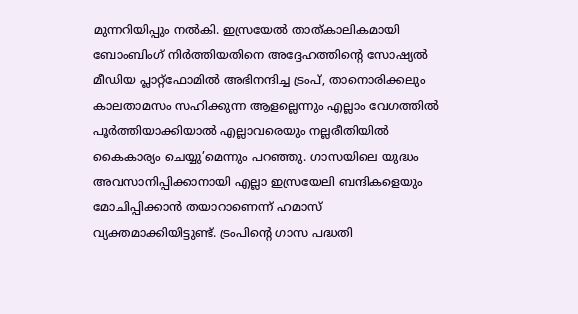മുന്നറിയിപ്പും നല്‍കി. ഇസ്രയേല്‍ താത്കാലികമായി ബോംബിംഗ് നിര്‍ത്തിയതിനെ അദ്ദേഹത്തിന്റെ സോഷ്യല്‍ മീഡിയ പ്ലാറ്റ്‌ഫോമില്‍ അഭിനന്ദിച്ച ട്രംപ്, താനൊരിക്കലും കാലതാമസം സഹിക്കുന്ന ആളല്ലെന്നും എല്ലാം വേഗത്തില്‍ പൂര്‍ത്തിയാക്കിയാല്‍ എല്ലാവരെയും നല്ലരീതിയില്‍ കൈകാര്യം ചെയ്യു’മെന്നും പറഞ്ഞു. ഗാസയിലെ യുദ്ധം അവസാനിപ്പിക്കാനായി എല്ലാ ഇസ്രയേലി ബന്ദികളെയും മോചിപ്പിക്കാന്‍ തയാറാണെന്ന് ഹമാസ് വ്യക്തമാക്കിയിട്ടുണ്ട്. ട്രംപിന്റെ ഗാസ പദ്ധതി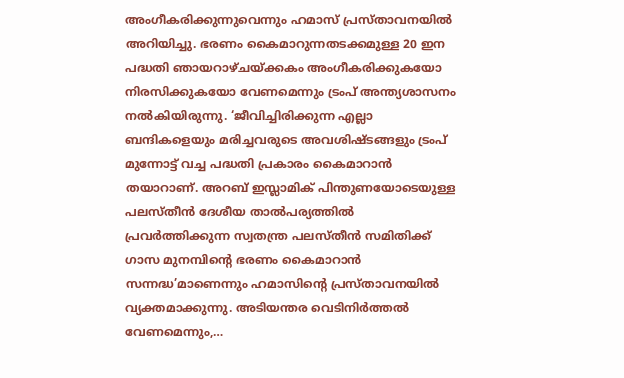അംഗീകരിക്കുന്നുവെന്നും ഹമാസ് പ്രസ്താവനയില്‍ അറിയിച്ചു. ഭരണം കൈമാറുന്നതടക്കമുള്ള 20 ഇന പദ്ധതി ഞായറാഴ്ചയ്ക്കകം അംഗീകരിക്കുകയോ നിരസിക്കുകയോ വേണമെന്നും ട്രംപ് അന്ത്യശാസനം നല്‍കിയിരുന്നു. ‘ജീവിച്ചിരിക്കുന്ന എല്ലാ ബന്ദികളെയും മരിച്ചവരുടെ അവശിഷ്ടങ്ങളും ട്രംപ് മുന്നോട്ട് വച്ച പദ്ധതി പ്രകാരം കൈമാറാന്‍ തയാറാണ്. അറബ് ഇസ്ലാമിക് പിന്തുണയോടെയുള്ള പലസ്തീന്‍ ദേശീയ താല്‍പര്യത്തില്‍ പ്രവര്‍ത്തിക്കുന്ന സ്വതന്ത്ര പലസ്തീന്‍ സമിതിക്ക് ഗാസ മുനമ്പിന്റെ ഭരണം കൈമാറാന്‍ സന്നദ്ധ’മാണെന്നും ഹമാസിന്റെ പ്രസ്താവനയില്‍ വ്യക്തമാക്കുന്നു. അടിയന്തര വെടിനിര്‍ത്തല്‍ വേണമെന്നും,…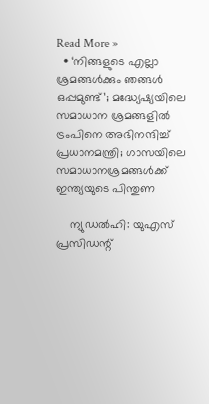Read More »
  • ‘നിങ്ങളുടെ എല്ലാ ശ്രമങ്ങള്‍ക്കും ഞങ്ങള്‍ ഒപ്പമുണ്ട്’; മദ്ധ്യേഷ്യയിലെ സമാധാന ശ്രമങ്ങളില്‍ ട്രംപിനെ അഭിനന്ദിച്ച് പ്രധാനമന്ത്രി; ഗാസയിലെ സമാധാനശ്രമങ്ങള്‍ക്ക് ഇന്ത്യയുടെ പിന്തുണ

    ന്യുഡല്‍ഹി: യുഎസ് പ്രസിഡന്റ്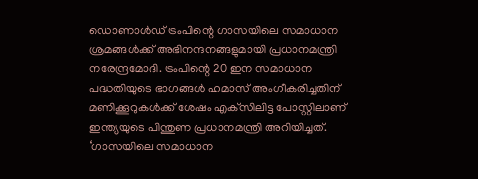ഡൊണാള്‍ഡ് ട്രംപിന്റെ ഗാസയിലെ സമാധാന ശ്രമങ്ങള്‍ക്ക് അഭിനന്ദനങ്ങളുമായി പ്രധാനമന്ത്രി നരേന്ദ്രമോദി. ട്രംപിന്റെ 20 ഇന സമാധാന പദ്ധതിയുടെ ഭാഗങ്ങള്‍ ഹമാസ് അംഗീകരിച്ചതിന് മണിക്കൂറുകള്‍ക്ക് ശേഷം എക്‌സിലിട്ട പോസ്റ്റിലാണ് ഇന്ത്യയുടെ പിന്തുണ പ്രധാനമന്ത്രി അറിയിച്ചത്. ‘ഗാസയിലെ സമാധാന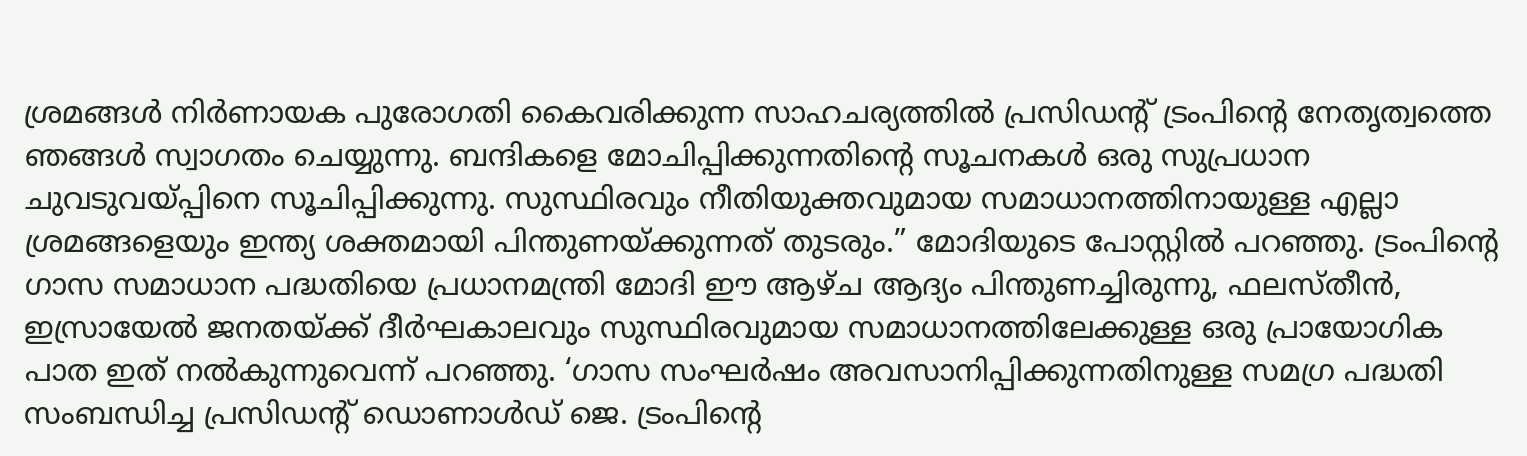ശ്രമങ്ങള്‍ നിര്‍ണായക പുരോഗതി കൈവരിക്കുന്ന സാഹചര്യത്തില്‍ പ്രസിഡന്റ് ട്രംപിന്റെ നേതൃത്വത്തെ ഞങ്ങള്‍ സ്വാഗതം ചെയ്യുന്നു. ബന്ദികളെ മോചിപ്പിക്കുന്നതിന്റെ സൂചനകള്‍ ഒരു സുപ്രധാന ചുവടുവയ്പ്പിനെ സൂചിപ്പിക്കുന്നു. സുസ്ഥിരവും നീതിയുക്തവുമായ സമാധാനത്തിനായുള്ള എല്ലാ ശ്രമങ്ങളെയും ഇന്ത്യ ശക്തമായി പിന്തുണയ്ക്കുന്നത് തുടരും.” മോദിയുടെ പോസ്റ്റില്‍ പറഞ്ഞു. ട്രംപിന്റെ ഗാസ സമാധാന പദ്ധതിയെ പ്രധാനമന്ത്രി മോദി ഈ ആഴ്ച ആദ്യം പിന്തുണച്ചിരുന്നു, ഫലസ്തീന്‍, ഇസ്രായേല്‍ ജനതയ്ക്ക് ദീര്‍ഘകാലവും സുസ്ഥിരവുമായ സമാധാനത്തിലേക്കുള്ള ഒരു പ്രായോഗിക പാത ഇത് നല്‍കുന്നുവെന്ന് പറഞ്ഞു. ‘ഗാസ സംഘര്‍ഷം അവസാനിപ്പിക്കുന്നതിനുള്ള സമഗ്ര പദ്ധതി സംബന്ധിച്ച പ്രസിഡന്റ് ഡൊണാള്‍ഡ് ജെ. ട്രംപിന്റെ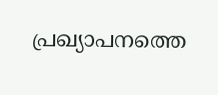പ്രഖ്യാപനത്തെ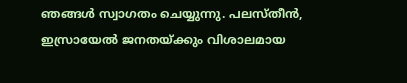ഞങ്ങള്‍ സ്വാഗതം ചെയ്യുന്നു. പലസ്തീന്‍, ഇസ്രായേല്‍ ജനതയ്ക്കും വിശാലമായ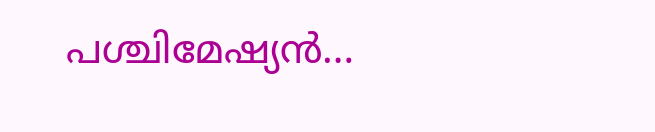പശ്ചിമേഷ്യന്‍…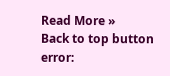Read More »
Back to top button
error: